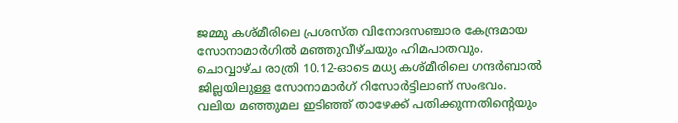ജമ്മു കശ്മീരിലെ പ്രശസ്ത വിനോദസഞ്ചാര കേന്ദ്രമായ സോനാമാർഗിൽ മഞ്ഞുവീഴ്ചയും ഹിമപാതവും. ചൊവ്വാഴ്ച രാത്രി 10.12-ഓടെ മധ്യ കശ്മീരിലെ ഗന്ദർബാൽ ജില്ലയിലുള്ള സോനാമാർഗ് റിസോർട്ടിലാണ് സംഭവം. വലിയ മഞ്ഞുമല ഇടിഞ്ഞ് താഴേക്ക് പതിക്കുന്നതിന്റെയും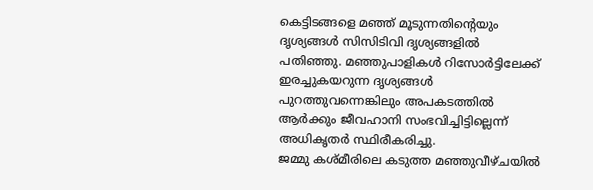കെട്ടിടങ്ങളെ മഞ്ഞ് മൂടുന്നതിന്റെയും ദൃശ്യങ്ങൾ സിസിടിവി ദൃശ്യങ്ങളിൽ പതിഞ്ഞു. മഞ്ഞുപാളികൾ റിസോർട്ടിലേക്ക് ഇരച്ചുകയറുന്ന ദൃശ്യങ്ങൾ പുറത്തുവന്നെങ്കിലും അപകടത്തിൽ ആർക്കും ജീവഹാനി സംഭവിച്ചിട്ടില്ലെന്ന് അധികൃതർ സ്ഥിരീകരിച്ചു.
ജമ്മു കശ്മീരിലെ കടുത്ത മഞ്ഞുവീഴ്ചയിൽ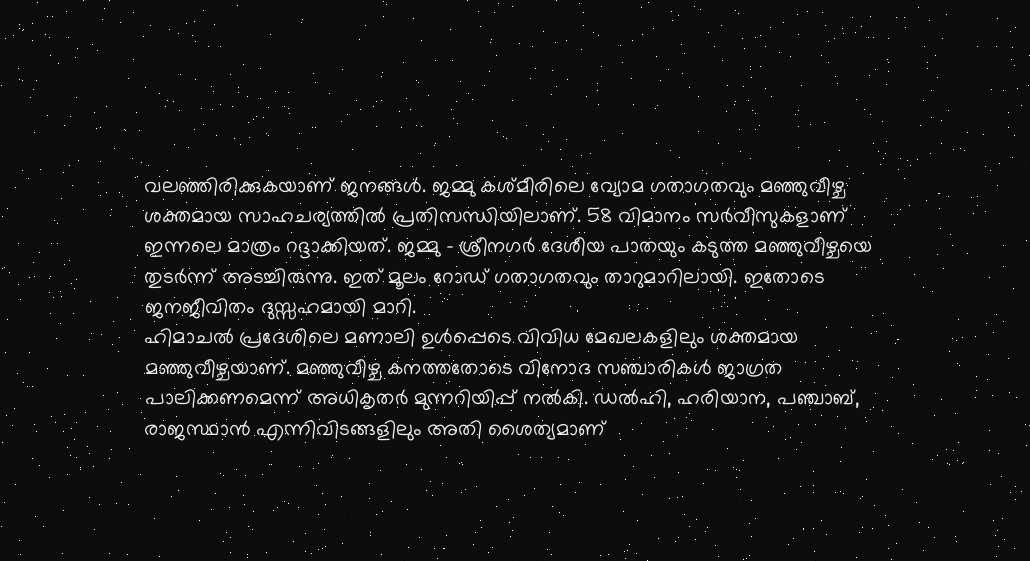വലഞ്ഞിരിക്കുകയാണ് ജനങ്ങൾ. ജമ്മു കശ്മീരിലെ വ്യോമ ഗതാഗതവും മഞ്ഞുവീഴ്ച ശക്തമായ സാഹചര്യത്തിൽ പ്രതിസന്ധിയിലാണ്. 58 വിമാനം സർവീസുകളാണ് ഇന്നലെ മാത്രം റദ്ദാക്കിയത്. ജമ്മു – ശ്രീനഗർ ദേശീയ പാതയും കടുത്ത മഞ്ഞുവീഴ്ചയെ തുടർന്ന് അടച്ചിരുന്നു. ഇത് മൂലം റോഡ് ഗതാഗതവും താറുമാറിലായി. ഇതോടെ ജനജീവിതം ദുസ്സഹമായി മാറി.
ഹിമാചൽ പ്രദേശിലെ മണാലി ഉൾപ്പെടെ വിവിധ മേഖലകളിലും ശക്തമായ മഞ്ഞുവീഴ്ചയാണ്. മഞ്ഞുവീഴ്ച കനത്തതോടെ വിനോദ സഞ്ചാരികൾ ജാഗ്രത പാലിക്കണമെന്ന് അധികൃതർ മുന്നറിയിപ്പ് നൽകി. ഡൽഹി, ഹരിയാന, പഞ്ചാബ്, രാജസ്ഥാൻ എന്നിവിടങ്ങളിലും അതി ശൈത്യമാണ്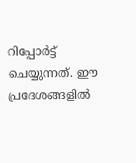റിപ്പോർട്ട് ചെയ്യുന്നത്. ഈ പ്രദേശങ്ങളിൽ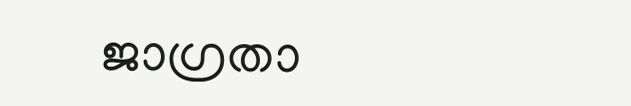ജാഗ്രതാ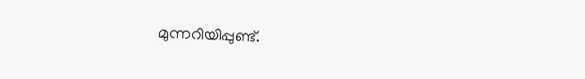മുന്നറിയിപ്പുണ്ട്.